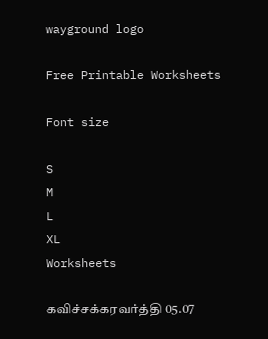wayground logo

Free Printable Worksheets

Font size

S
M
L
XL
Worksheets

கவிச்சக்கரவர்த்தி 05.07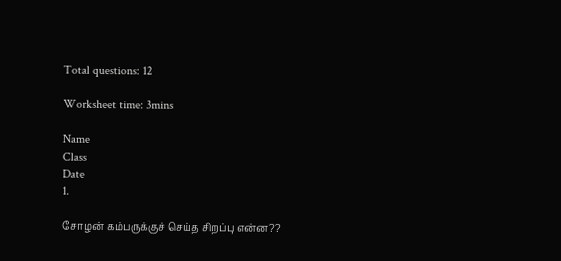Total questions: 12

Worksheet time: 3mins

Name
Class
Date
1.

சோழன் கம்பருக்குச் செய்த சிறப்பு என்ன??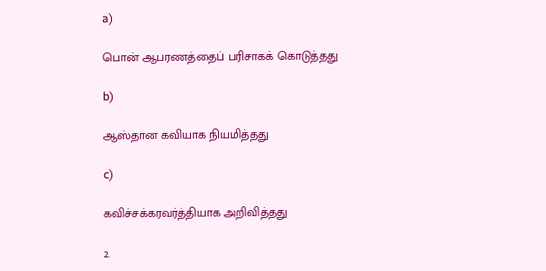a)

பொன் ஆபரணத்தைப் பரிசாகக் கொடுத்தது

b)

ஆஸ்தான கவியாக நியமித்தது

c)

கவிச்சக்கரவர்த்தியாக அறிவித்தது

2.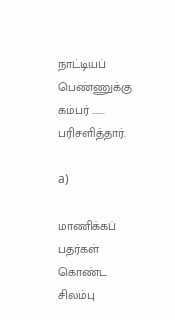நாட்டியப் பெண்ணுக்கு கம்பர் ....... பரிசளித்தார்.

a)

மாணிக்கப் பதர்கள் கொண்ட சிலம்பு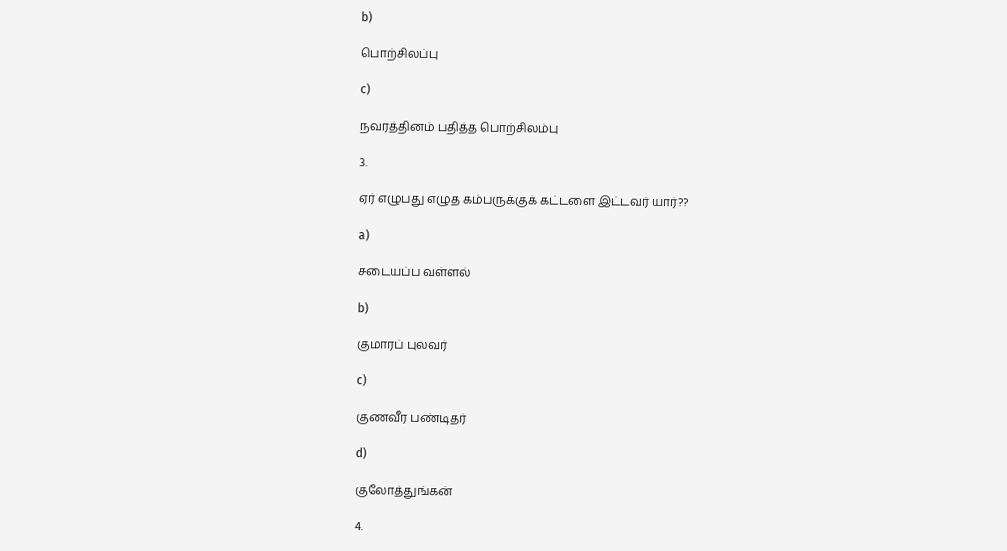b)

பொற்சிலப்பு

c)

நவரத்தினம் பதித்த பொற்சிலம்பு

3.

ஏர் எழுபது எழுத கம்பருக்குக் கட்டளை இட்டவர் யார்??

a)

சடையப்ப வள்ளல்

b)

குமாரப் புலவர்

c)

குணவீர பண்டிதர்

d)

குலோத்துங்கன்

4.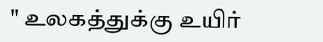" உலகத்துக்கு உயிர்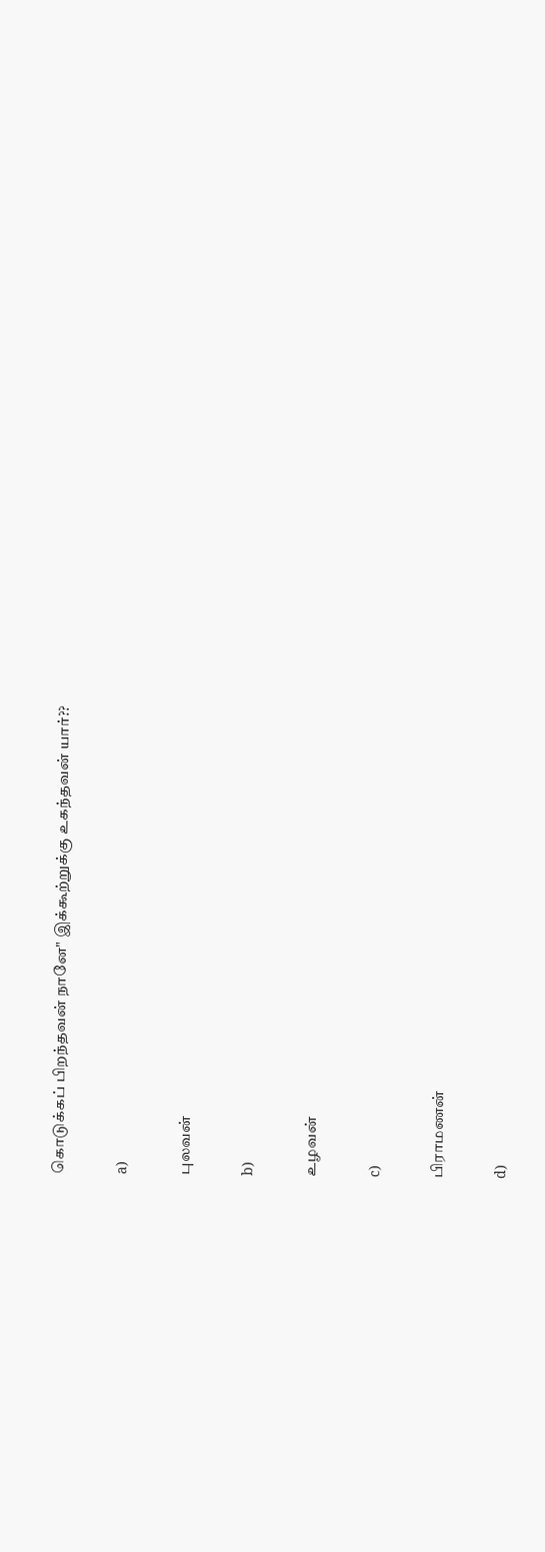கொடுக்கப் பிறந்தவன் நானே" இக்கூற்றுக்கு உகந்தவன் யார்??

a)

புலவன்

b)

உழவன்

c)

பிராமணன்

d)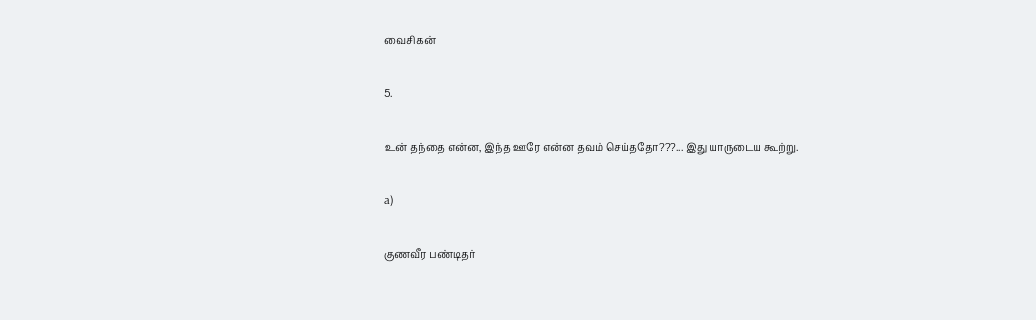வைசிகன்

5.

உன் தந்தை என்ன, இந்த ஊரே என்ன தவம் செய்ததோ???... இது யாருடைய கூற்று.

a)

குணவீர பண்டிதர்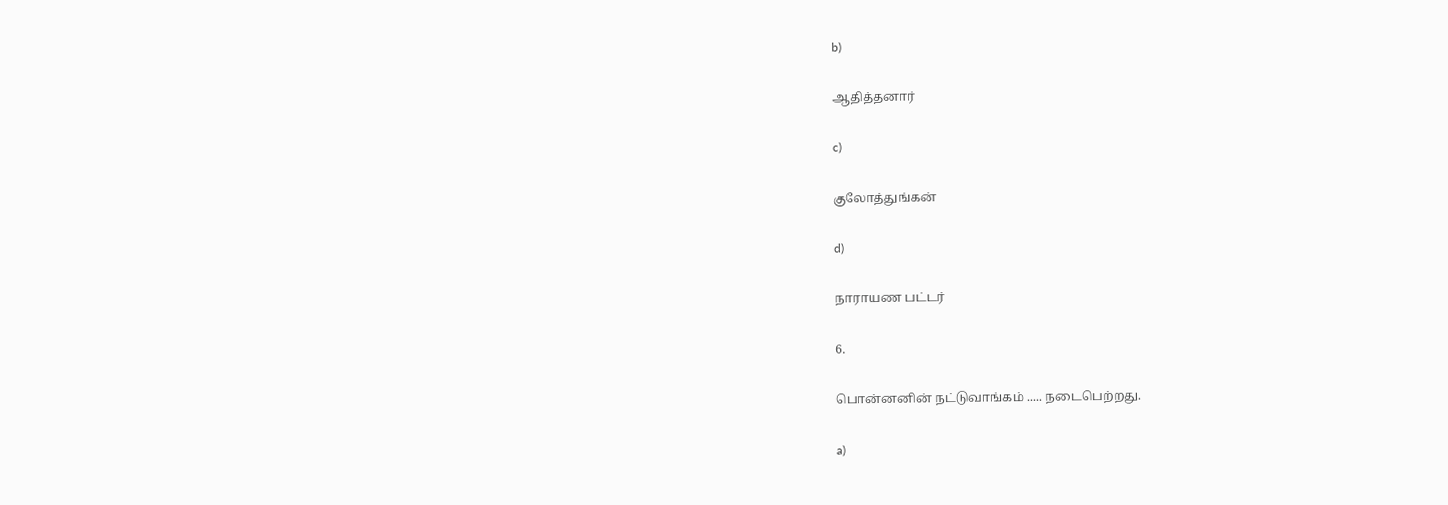b)

ஆதித்தனார்

c)

குலோத்துங்கன்

d)

நாராயண பட்டர்

6.

பொன்னனின் நட்டுவாங்கம் ..... நடைபெற்றது.

a)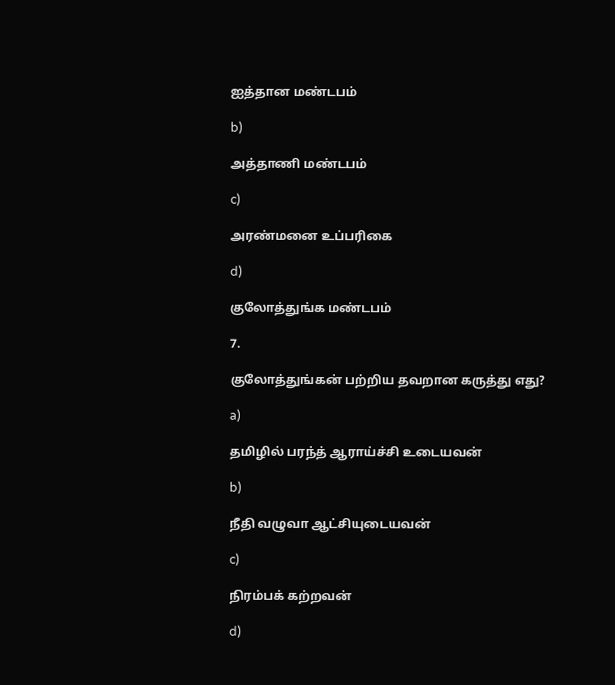ஐத்தான மண்டபம்

b)

அத்தாணி மண்டபம்

c)

அரண்மனை உப்பரிகை

d)

குலோத்துங்க மண்டபம்

7.

குலோத்துங்கன் பற்றிய தவறான கருத்து எது?

a)

தமிழில் பரந்த் ஆராய்ச்சி உடையவன்

b)

நீதி வழுவா ஆட்சியுடையவன்

c)

நிரம்பக் கற்றவன்

d)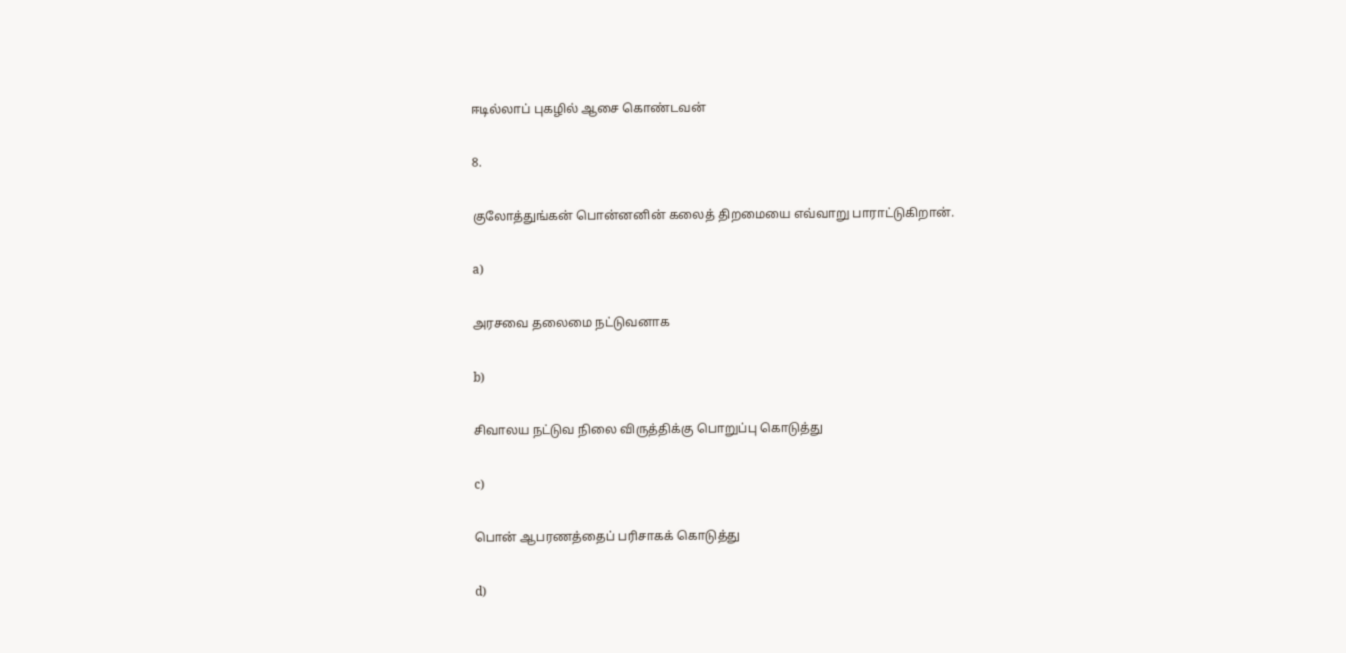ஈடில்லாப் புகழில் ஆசை கொண்டவன்

8.

குலோத்துங்கன் பொன்னனின் கலைத் திறமையை எவ்வாறு பாராட்டுகிறான்.

a)

அரசவை தலைமை நட்டுவனாக

b)

சிவாலய நட்டுவ நிலை விருத்திக்கு பொறுப்பு கொடுத்து

c)

பொன் ஆபரணத்தைப் பரிசாகக் கொடுத்து

d)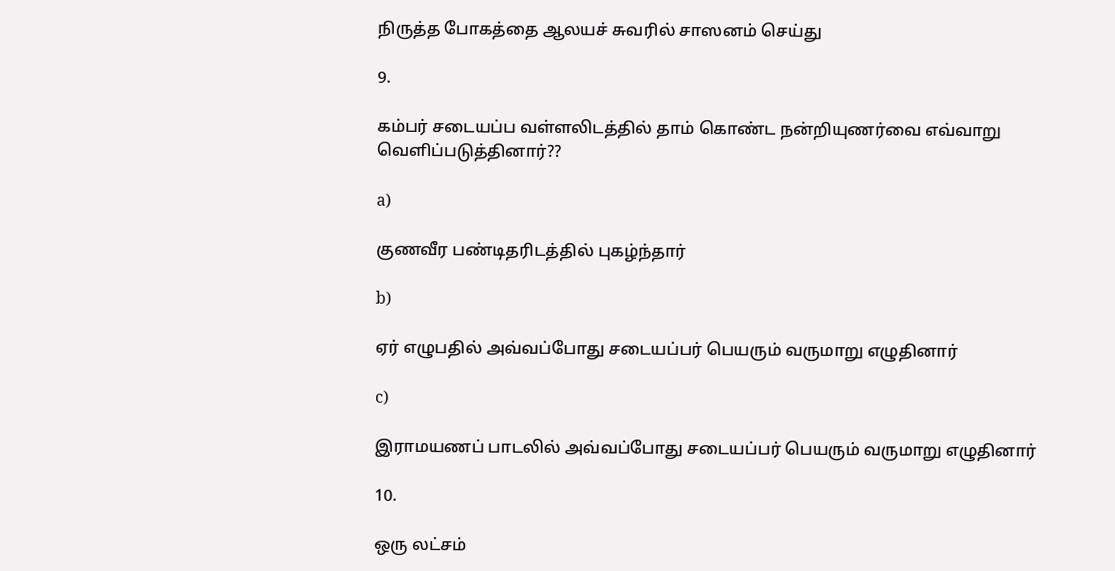நிருத்த போகத்தை ஆலயச் சுவரில் சாஸனம் செய்து

9.

கம்பர் சடையப்ப வள்ளலிடத்தில் தாம் கொண்ட நன்றியுணர்வை எவ்வாறு வெளிப்படுத்தினார்??

a)

குணவீர பண்டிதரிடத்தில் புகழ்ந்தார்

b)

ஏர் எழுபதில் அவ்வப்போது சடையப்பர் பெயரும் வருமாறு எழுதினார்

c)

இராமயணப் பாடலில் அவ்வப்போது சடையப்பர் பெயரும் வருமாறு எழுதினார்

10.

ஒரு லட்சம்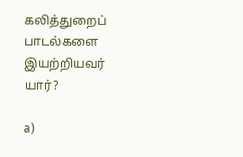கலித்துறைப் பாடல்களை இயற்றியவர் யார்?

a)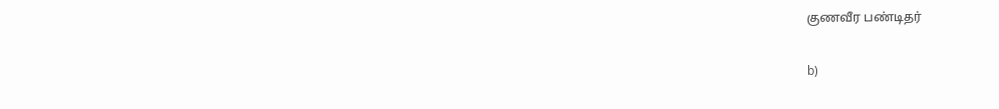குணவீர பண்டிதர்

b)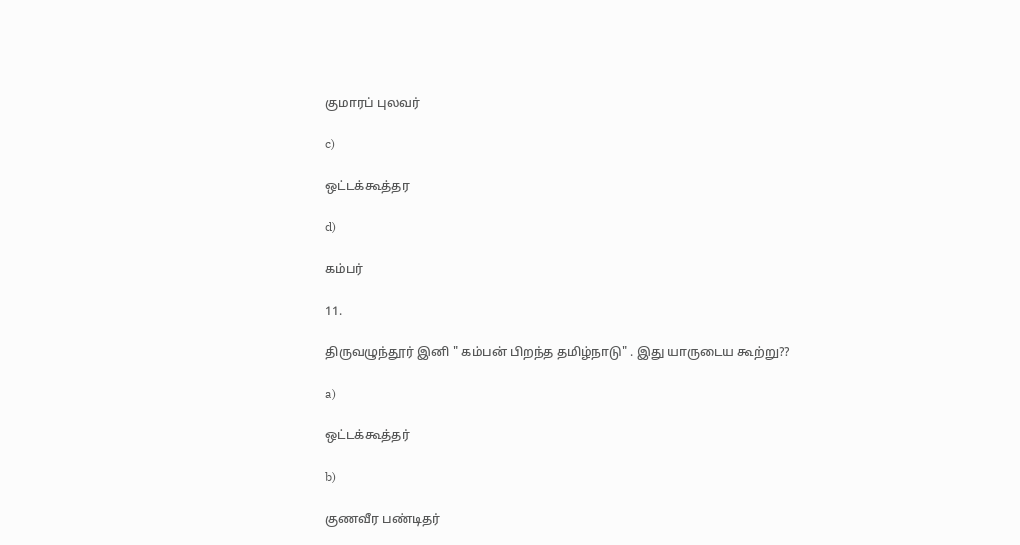குமாரப் புலவர்

c)

ஒட்டக்கூத்தர

d)

கம்பர்

11.

திருவழுந்தூர் இனி " கம்பன் பிறந்த தமிழ்நாடு" . இது யாருடைய கூற்று??

a)

ஒட்டக்கூத்தர்

b)

குணவீர பண்டிதர்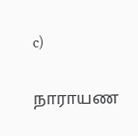c)

நாராயண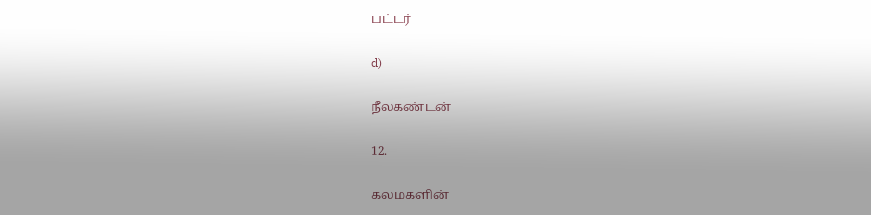பட்டர்

d)

நீலகண்டன்

12.

கலமகளின்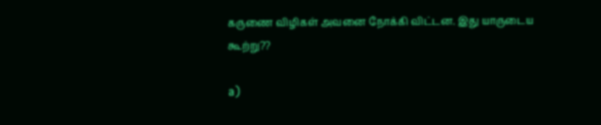கருணை விழிகள் அவனை நோக்கி விட்டன. இது யாருடைய கூற்று??

a)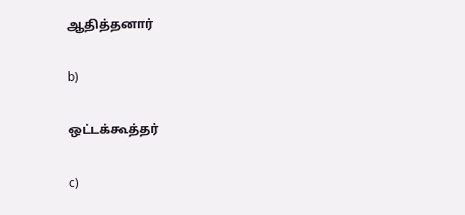ஆதித்தனார்

b)

ஒட்டக்கூத்தர்

c)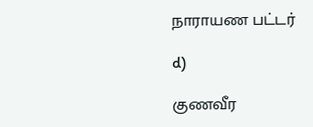நாராயண பட்டர்

d)

குணவீர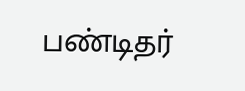பண்டிதர்